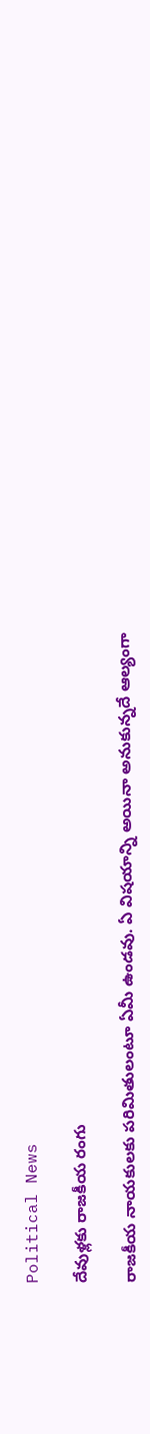Political News

దేవుళ్ల‌కు రాజ‌కీయ రంగు

రాజ‌కీయ నాయ‌కుల‌కు ప‌రిమితులంటూ ఏమీ ఉండ‌వు. ఏ విష‌యాన్ని అయినా అనుకున్న‌దే ఆల్యంగా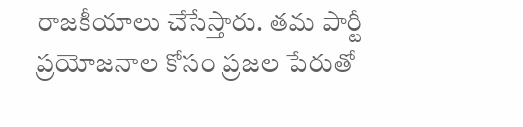రాజ‌కీయాలు చేసేస్తారు. త‌మ పార్టీ ప్ర‌యోజ‌నాల కోసం ప్ర‌జ‌ల పేరుతో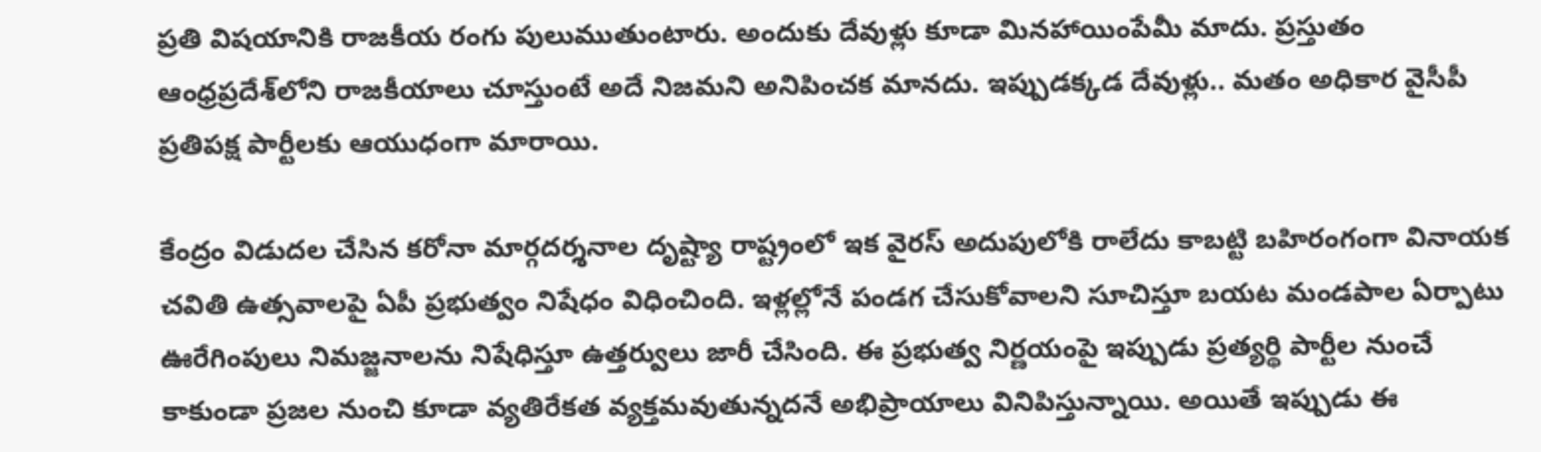ప్ర‌తి విష‌యానికి రాజ‌కీయ రంగు పులుముతుంటారు. అందుకు దేవుళ్లు కూడా మిన‌హాయింపేమీ మాదు. ప్ర‌స్తుతం ఆంధ్ర‌ప్ర‌దేశ్‌లోని రాజ‌కీయాలు చూస్తుంటే అదే నిజ‌మ‌ని అనిపించ‌క మాన‌దు. ఇప్పుడ‌క్క‌డ దేవుళ్లు.. మ‌తం అధికార వైసీపీ ప్ర‌తిప‌క్ష పార్టీల‌కు ఆయుధంగా మారాయి.

కేంద్రం విడుద‌ల చేసిన క‌రోనా మార్గ‌ద‌ర్శ‌నాల దృష్ట్యా రాష్ట్రంలో ఇక వైర‌స్ అదుపులోకి రాలేదు కాబ‌ట్టి బ‌హిరంగంగా వినాయ‌క చ‌వితి ఉత్స‌వాల‌పై ఏపీ ప్ర‌భుత్వం నిషేధం విధించింది. ఇళ్ల‌ల్లోనే పండ‌గ చేసుకోవాల‌ని సూచిస్తూ బ‌య‌ట మండ‌పాల ఏర్పాటు ఊరేగింపులు నిమ‌జ్జ‌నాల‌ను నిషేధిస్తూ ఉత్త‌ర్వులు జారీ చేసింది. ఈ ప్ర‌భుత్వ నిర్ణ‌యంపై ఇప్పుడు ప్ర‌త్య‌ర్థి పార్టీల నుంచే కాకుండా ప్ర‌జ‌ల నుంచి కూడా వ్య‌తిరేక‌త వ్య‌క్త‌మ‌వుతున్న‌ద‌నే అభిప్రాయాలు వినిపిస్తున్నాయి. అయితే ఇప్పుడు ఈ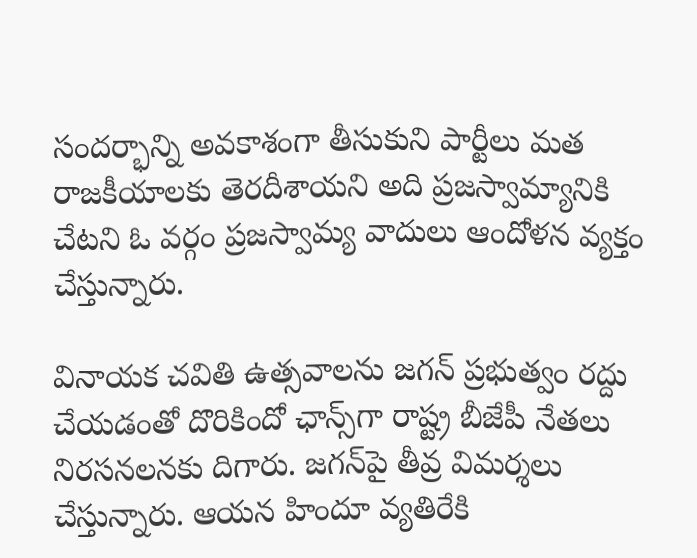సందర్భాన్ని అవ‌కాశంగా తీసుకుని పార్టీలు మ‌త రాజ‌కీయాల‌కు తెర‌దీశాయ‌ని అది ప్ర‌జ‌స్వామ్యానికి చేట‌ని ఓ వ‌ర్గం ప్ర‌జ‌స్వామ్య వాదులు ఆందోళ‌న వ్య‌క్తం చేస్తున్నారు.

వినాయ‌క చ‌వితి ఉత్స‌వాల‌ను జ‌గ‌న్ ప్ర‌భుత్వం ర‌ద్దు చేయ‌డంతో దొరికిందో ఛాన్స్‌గా రాష్ట్ర బీజేపీ నేత‌లు నిర‌స‌న‌ల‌న‌కు దిగారు. జ‌గ‌న్‌పై తీవ్ర విమ‌ర్శ‌లు చేస్తున్నారు. ఆయ‌న హిందూ వ్య‌తిరేకి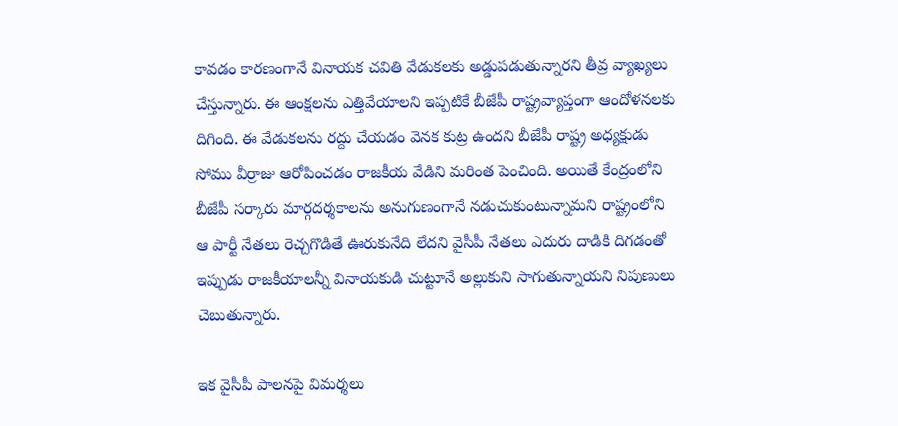కావ‌డం కార‌ణంగానే వినాయ‌క చ‌వితి వేడుక‌ల‌కు అడ్డుప‌డుతున్నార‌ని తీవ్ర వ్యాఖ్య‌లు చేస్తున్నారు. ఈ ఆంక్ష‌ల‌ను ఎత్తివేయాల‌ని ఇప్ప‌టికే బీజేపీ రాష్ట్రవ్యాప్తంగా ఆందోళ‌న‌ల‌కు దిగింది. ఈ వేడుక‌ల‌ను ర‌ద్దు చేయ‌డం వెన‌క కుట్ర ఉంద‌ని బీజేపీ రాష్ట్ర అధ్య‌క్షుడు సోము వీర్రాజు ఆరోపించ‌డం రాజ‌కీయ వేడిని మ‌రింత పెంచింది. అయితే కేంద్రంలోని బీజేపీ స‌ర్కారు మార్గ‌ద‌ర్శ‌కాల‌ను అనుగుణంగానే న‌డుచుకుంటున్నామ‌ని రాష్ట్రంలోని ఆ పార్టీ నేత‌లు రెచ్చ‌గొడితే ఊరుకునేది లేద‌ని వైసీపీ నేత‌లు ఎదురు దాడికి దిగ‌డంతో ఇప్పుడు రాజ‌కీయాల‌న్నీ వినాయ‌కుడి చుట్టూనే అల్లుకుని సాగుతున్నాయ‌ని నిపుణులు చెబుతున్నారు.

ఇక వైసీపీ పాల‌న‌పై విమ‌ర్శ‌లు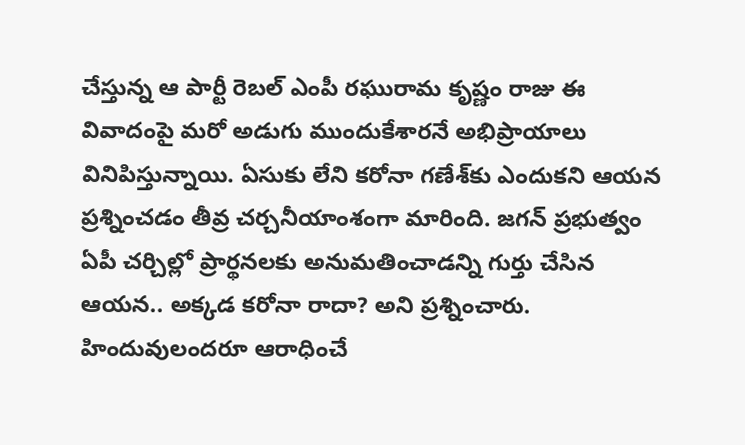చేస్తున్న ఆ పార్టీ రెబ‌ల్ ఎంపీ రఘురామ కృష్ణం రాజు ఈ వివాదంపై మ‌రో అడుగు ముందుకేశార‌నే అభిప్రాయాలు వినిపిస్తున్నాయి. ఏసుకు లేని క‌రోనా గ‌ణేశ్‌కు ఎందుక‌ని ఆయ‌న ప్ర‌శ్నించ‌డం తీవ్ర చ‌ర్చ‌నీయాంశంగా మారింది. జ‌గ‌న్ ప్ర‌భుత్వం ఏపీ చ‌ర్చిల్లో ప్రార్థ‌న‌ల‌కు అనుమ‌తించాడ‌న్ని గుర్తు చేసిన ఆయ‌న‌.. అక్క‌డ క‌రోనా రాదా? అని ప్ర‌శ్నించారు. హిందువులంద‌రూ ఆరాధించే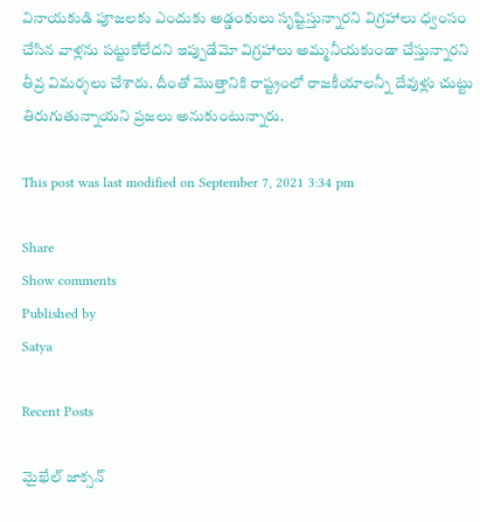వినాయ‌కుడి పూజ‌ల‌కు ఎందుకు అడ్డంకులు సృష్టిస్తున్నార‌ని విగ్ర‌హాలు ధ్వంసం చేసిన వాళ్ల‌ను ప‌ట్టుకోలేద‌ని ఇప్పుడేమో విగ్ర‌హాలు అమ్మ‌నీయ‌కుండా చేస్తున్నార‌ని తీవ్ర విమ‌ర్శ‌లు చేశారు. దీంతో మొత్తానికి రాష్ట్రంలో రాజ‌కీయాల‌న్నీ దేవుళ్లు చుట్టు తిరుగుతున్నాయ‌ని ప్ర‌జ‌లు అనుకుంటున్నారు.

This post was last modified on September 7, 2021 3:34 pm

Share
Show comments
Published by
Satya

Recent Posts

మైఖేల్ జాక్సన్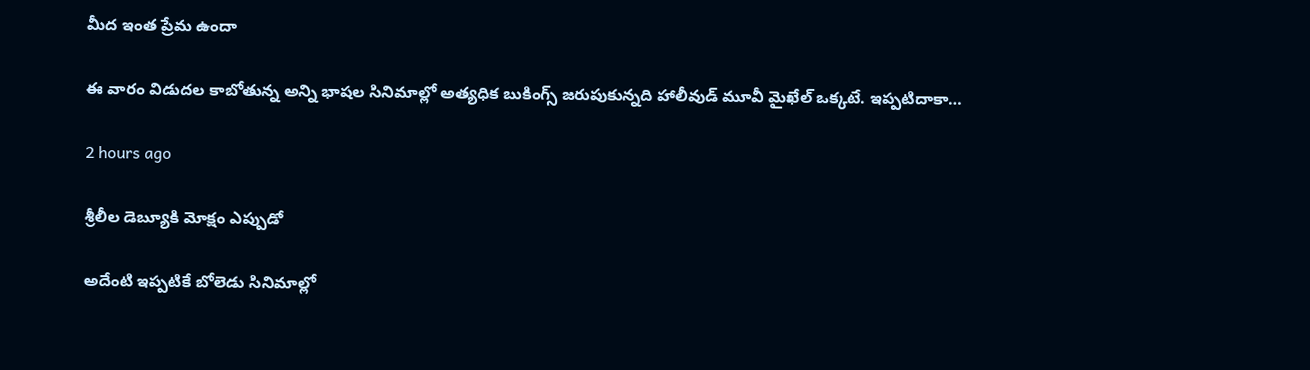మీద ఇంత ప్రేమ ఉందా

ఈ వారం విడుదల కాబోతున్న అన్ని భాషల సినిమాల్లో అత్యధిక బుకింగ్స్ జరుపుకున్నది హాలీవుడ్ మూవీ మైఖేల్ ఒక్కటే. ఇప్పటిదాకా…

2 hours ago

శ్రీలీల డెబ్యూకి మోక్షం ఎప్పుడో

అదేంటి ఇప్పటికే బోలెడు సినిమాల్లో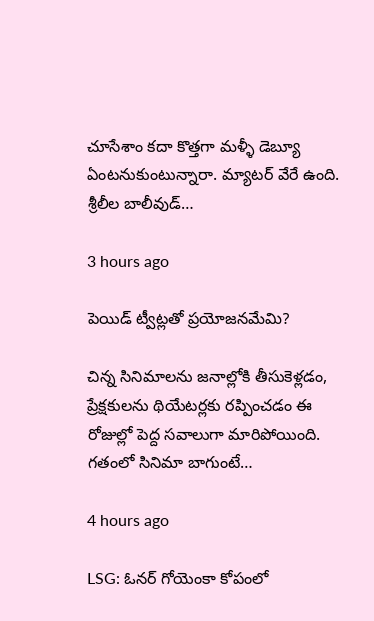చూసేశాం కదా కొత్తగా మళ్ళీ డెబ్యూ ఏంటనుకుంటున్నారా. మ్యాటర్ వేరే ఉంది. శ్రీలీల బాలీవుడ్…

3 hours ago

పెయిడ్ ట్వీట్లతో ప్రయోజనమేమి?

చిన్న సినిమాలను జనాల్లోకి తీసుకెళ్లడం, ప్రేక్షకులను థియేటర్లకు రప్పించడం ఈ రోజుల్లో పెద్ద సవాలుగా మారిపోయింది. గతంలో సినిమా బాగుంటే…

4 hours ago

LSG: ఓనర్ గోయెంకా కోపంలో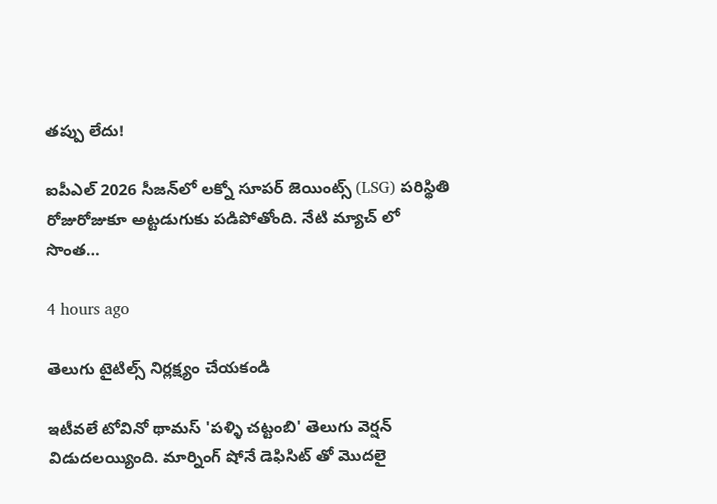తప్పు లేదు!

ఐపీఎల్ 2026 సీజన్‌లో లక్నో సూపర్ జెయింట్స్ (LSG) పరిస్థితి రోజురోజుకూ అట్టడుగుకు పడిపోతోంది. నేటి మ్యాచ్ లో సొంత…

4 hours ago

తెలుగు టైటిల్స్ నిర్లక్ష్యం చేయకండి

ఇటీవలే టోవినో థామస్ 'పళ్ళి చట్టంబి' తెలుగు వెర్షన్ విడుదలయ్యింది. మార్నింగ్ షోనే డెఫిసిట్ తో మొదలై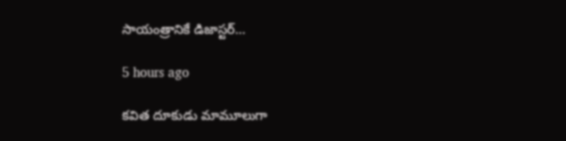సాయంత్రానికే డిజాస్టర్…

5 hours ago

క‌విత దూకుడు మామూలుగా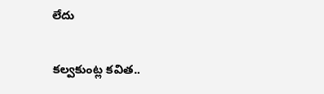లేదు

క‌ల్వ‌కుంట్ల క‌విత‌..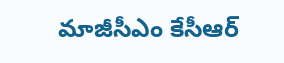మాజీసీఎం కేసీఆర్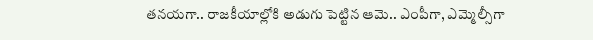త‌న‌య‌గా.. రాజ‌కీయాల్లోకి అడుగు పెట్టిన ఆమె.. ఎంపీగా, ఎమ్మెల్సీగా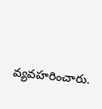వ్య‌వ‌హ‌రించారు.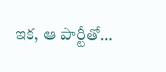ఇక‌, ఆ పార్టీతో…